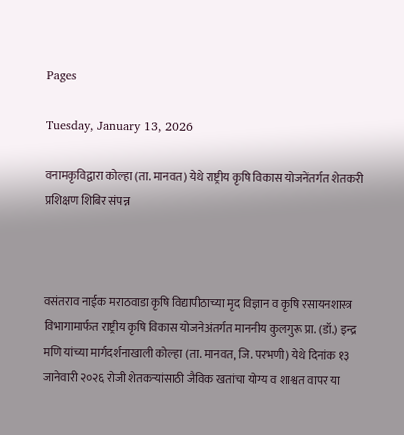Pages

Tuesday, January 13, 2026

वनामकृविद्वारा कोल्हा (ता. मानवत) येथे राष्ट्रीय कृषि विकास योजनेंतर्गत शेतकरी प्रशिक्षण शिबिर संपन्न



वसंतराव नाईक मराठवाडा कृषि विद्यापीठाच्या मृद विज्ञान व कृषि रसायनशास्त्र विभागामार्फत राष्ट्रीय कृषि विकास योजनेअंतर्गत माननीय कुलगुरू प्रा. (डॉ.) इन्द्र मणि यांच्या मार्गदर्शनाखाली कोल्हा (ता. मानवत, जि. परभणी) येथे दिनांक १३ जानेवारी २०२६ रोजी शेतकऱ्यांसाठी जैविक खतांचा योग्य व शाश्वत वापर या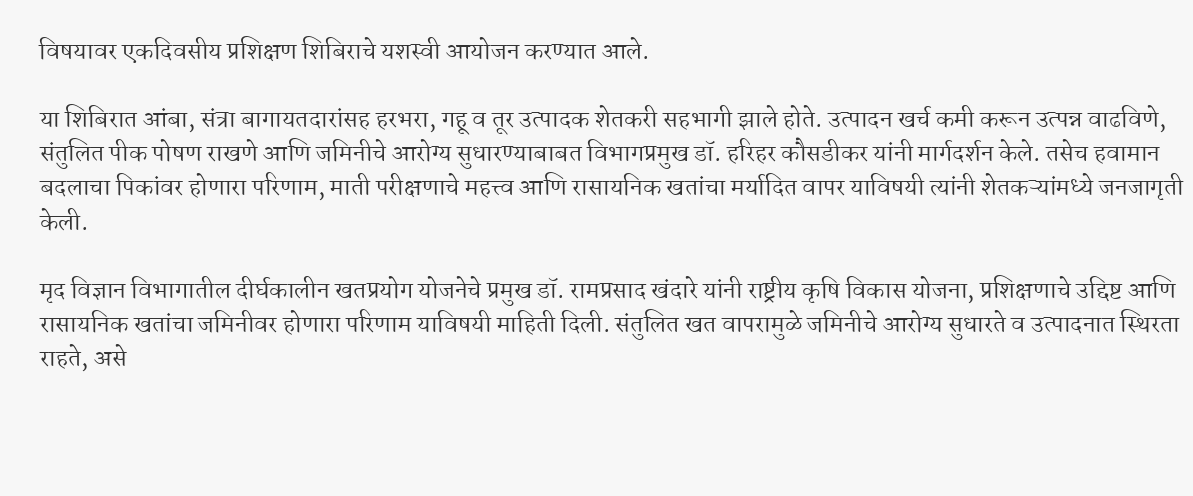विषयावर एकदिवसीय प्रशिक्षण शिबिराचे यशस्वी आयोजन करण्यात आले.

या शिबिरात आंबा, संत्रा बागायतदारांसह हरभरा, गहू व तूर उत्पादक शेतकरी सहभागी झाले होते. उत्पादन खर्च कमी करून उत्पन्न वाढविणे, संतुलित पीक पोषण राखणे आणि जमिनीचे आरोग्य सुधारण्याबाबत विभागप्रमुख डॉ. हरिहर कौसडीकर यांनी मार्गदर्शन केले. तसेच हवामान बदलाचा पिकांवर होणारा परिणाम, माती परीक्षणाचे महत्त्व आणि रासायनिक खतांचा मर्यादित वापर याविषयी त्यांनी शेतकऱ्यांमध्ये जनजागृती केली.

मृद विज्ञान विभागातील दीर्घकालीन खतप्रयोग योजनेचे प्रमुख डॉ. रामप्रसाद खंदारे यांनी राष्ट्रीय कृषि विकास योजना, प्रशिक्षणाचे उद्दिष्ट आणि रासायनिक खतांचा जमिनीवर होणारा परिणाम याविषयी माहिती दिली. संतुलित खत वापरामुळे जमिनीचे आरोग्य सुधारते व उत्पादनात स्थिरता राहते, असे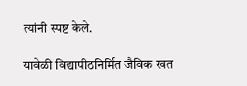त्यांनी स्पष्ट केले.

यावेळी विद्यापीठनिर्मित जैविक खत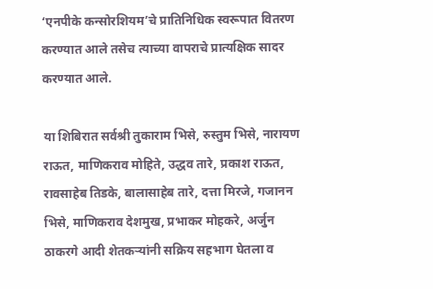‘एनपीके कन्सोरशियम’चे प्रातिनिधिक स्वरूपात वितरण करण्यात आले तसेच त्याच्या वापराचे प्रात्यक्षिक सादर करण्यात आले.

या शिबिरात सर्वश्री तुकाराम भिसे, रुस्तुम भिसे, नारायण राऊत, माणिकराव मोहिते, उद्धव तारे, प्रकाश राऊत, रावसाहेब तिडके, बालासाहेब तारे, दत्ता मिरजे, गजानन भिसे, माणिकराव देशमुख, प्रभाकर मोहकरे, अर्जुन ठाकरगे आदी शेतकऱ्यांनी सक्रिय सहभाग घेतला व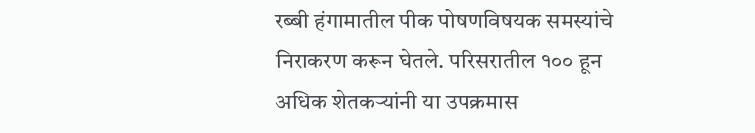रब्बी हंगामातील पीक पोषणविषयक समस्यांचे निराकरण करून घेतले. परिसरातील १०० हून अधिक शेतकऱ्यांनी या उपक्रमास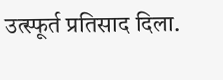उत्स्फूर्त प्रतिसाद दिला.